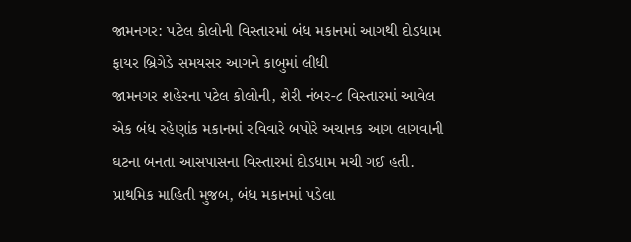જામનગર: પટેલ કોલોની વિસ્તારમાં બંધ મકાનમાં આગથી દોડધામ
ફાયર બ્રિગેડે સમયસર આગને કાબુમાં લીધી
જામનગર શહેરના પટેલ કોલોની, શેરી નંબર-૮ વિસ્તારમાં આવેલ એક બંધ રહેણાંક મકાનમાં રવિવારે બપોરે અચાનક આગ લાગવાની ઘટના બનતા આસપાસના વિસ્તારમાં દોડધામ મચી ગઈ હતી.
પ્રાથમિક માહિતી મુજબ, બંધ મકાનમાં પડેલા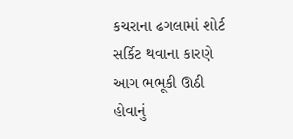કચરાના ઢગલામાં શોર્ટ સર્કિટ થવાના કારણે આગ ભભૂકી ઊઠી હોવાનું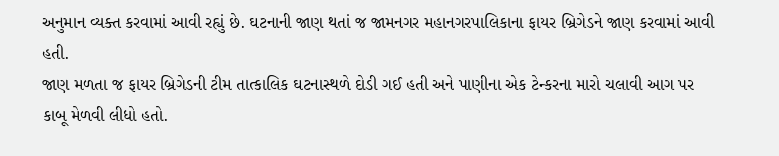અનુમાન વ્યક્ત કરવામાં આવી રહ્યું છે. ઘટનાની જાણ થતાં જ જામનગર મહાનગરપાલિકાના ફાયર બ્રિગેડને જાણ કરવામાં આવી હતી.
જાણ મળતા જ ફાયર બ્રિગેડની ટીમ તાત્કાલિક ઘટનાસ્થળે દોડી ગઈ હતી અને પાણીના એક ટેન્કરના મારો ચલાવી આગ પર કાબૂ મેળવી લીધો હતો.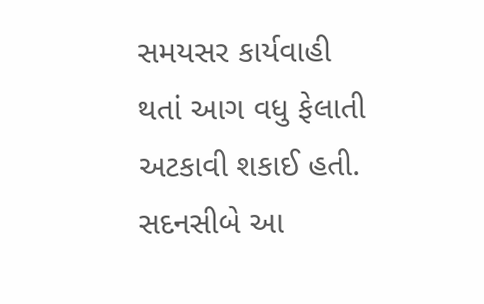સમયસર કાર્યવાહી થતાં આગ વધુ ફેલાતી અટકાવી શકાઈ હતી. સદનસીબે આ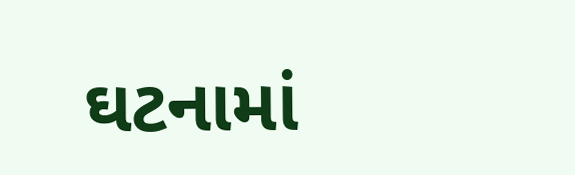ઘટનામાં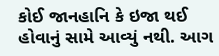કોઈ જાનહાનિ કે ઇજા થઈ હોવાનું સામે આવ્યું નથી. આગ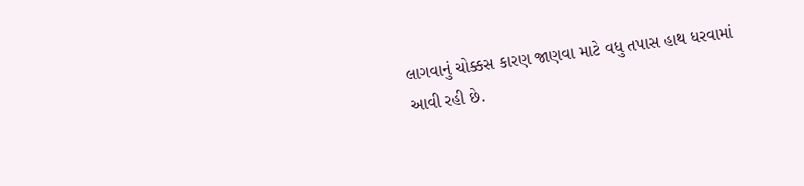લાગવાનું ચોક્કસ કારણ જાણવા માટે વધુ તપાસ હાથ ધરવામાં આવી રહી છે.